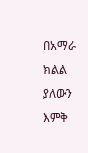በአማራ ክልል ያለውን እምቅ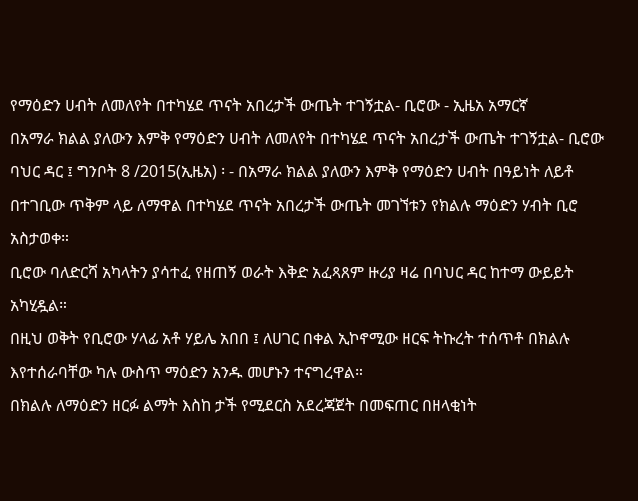የማዕድን ሀብት ለመለየት በተካሄደ ጥናት አበረታች ውጤት ተገኝቷል- ቢሮው - ኢዜአ አማርኛ
በአማራ ክልል ያለውን እምቅ የማዕድን ሀብት ለመለየት በተካሄደ ጥናት አበረታች ውጤት ተገኝቷል- ቢሮው
ባህር ዳር ፤ ግንቦት 8 /2015(ኢዜአ) ፡ - በአማራ ክልል ያለውን እምቅ የማዕድን ሀብት በዓይነት ለይቶ በተገቢው ጥቅም ላይ ለማዋል በተካሄደ ጥናት አበረታች ውጤት መገኘቱን የክልሉ ማዕድን ሃብት ቢሮ አስታወቀ።
ቢሮው ባለድርሻ አካላትን ያሳተፈ የዘጠኝ ወራት እቅድ አፈጻጸም ዙሪያ ዛሬ በባህር ዳር ከተማ ውይይት አካሂዷል።
በዚህ ወቅት የቢሮው ሃላፊ አቶ ሃይሌ አበበ ፤ ለሀገር በቀል ኢኮኖሚው ዘርፍ ትኩረት ተሰጥቶ በክልሉ እየተሰራባቸው ካሉ ውስጥ ማዕድን አንዱ መሆኑን ተናግረዋል።
በክልሉ ለማዕድን ዘርፉ ልማት እስከ ታች የሚደርስ አደረጃጀት በመፍጠር በዘላቂነት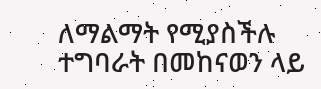ለማልማት የሚያስችሉ ተግባራት በመከናወን ላይ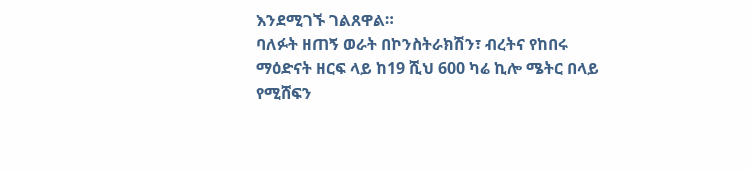እንደሚገኙ ገልጸዋል።
ባለፉት ዘጠኝ ወራት በኮንስትራክሽን፣ ብረትና የከበሩ ማዕድናት ዘርፍ ላይ ከ19 ሺህ 600 ካሬ ኪሎ ሜትር በላይ የሚሸፍን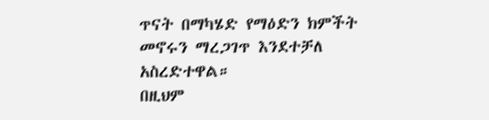ጥናት በማካሄድ የማዕድን ክምችት መኖሩን ማረጋገጥ እንደተቻለ አስረድተዋል።
በዚህም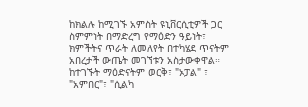ከክልሉ ከሚገኙ አምስት ዩኒቨርሲቲዎች ጋር ስምምነት በማድረግ የማዕድን ዓይነት፣ ክምችትና ጥራት ለመለየት በተካሄደ ጥናትም አበረታች ውጤት መገኘቱን አስታውቀዋል።
ከተገኙት ማዕድናትም ወርቅ፣ "ኦፓል" ፣ "አምበር"፣ "ሲልካ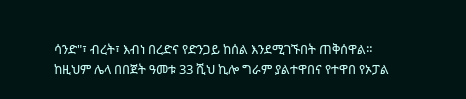ሳንድ"፣ ብረት፣ እብነ በረድና የድንጋይ ከሰል እንደሚገኙበት ጠቅሰዋል።
ከዚህም ሌላ በበጀት ዓመቱ 33 ሺህ ኪሎ ግራም ያልተዋበና የተዋበ የኦፓል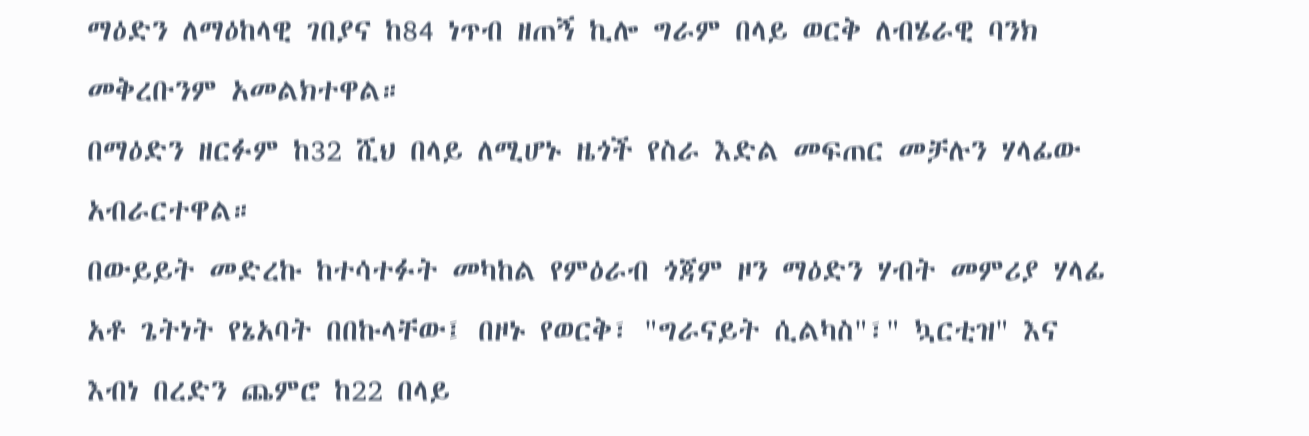ማዕድን ለማዕከላዊ ገበያና ከ84 ነጥብ ዘጠኝ ኪሎ ግራም በላይ ወርቅ ለብሄራዊ ባንክ መቅረቡንም አመልክተዋል።
በማዕድን ዘርፉም ከ32 ሺህ በላይ ለሚሆኑ ዜጎች የስራ እድል መፍጠር መቻሉን ሃላፊው አብራርተዋል።
በውይይት መድረኩ ከተሳተፉት መካከል የምዕራብ ጎጃም ዞን ማዕድን ሃብት መምሪያ ሃላፊ አቶ ጌትነት የኔአባት በበኩላቸው፤ በዞኑ የወርቅ፣ "ግራናይት ሲልካስ"፣" ኳርቲዝ" እና እብነ በረድን ጨምሮ ከ22 በላይ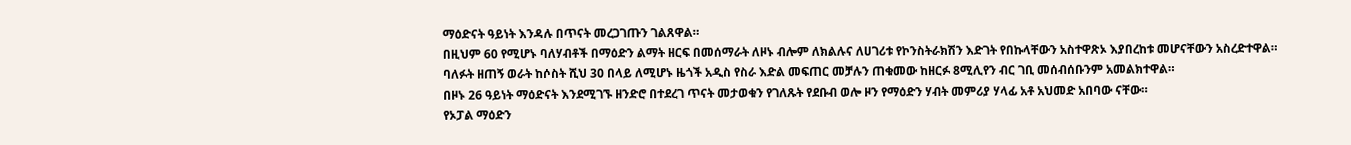ማዕድናት ዓይነት እንዳሉ በጥናት መረጋገጡን ገልጸዋል።
በዚህም 60 የሚሆኑ ባለሃብቶች በማዕድን ልማት ዘርፍ በመሰማራት ለዞኑ ብሎም ለክልሉና ለሀገሪቱ የኮንስትራክሽን እድገት የበኩላቸውን አስተዋጽኦ እያበረከቱ መሆናቸውን አስረድተዋል።
ባለፉት ዘጠኝ ወራት ከሶስት ሺህ 30 በላይ ለሚሆኑ ዜጎች አዲስ የስራ እድል መፍጠር መቻሉን ጠቁመው ከዘርፉ 8ሚሊየን ብር ገቢ መሰብሰቡንም አመልክተዋል።
በዞኑ 26 ዓይነት ማዕድናት እንደሚገኙ ዘንድሮ በተደረገ ጥናት መታወቁን የገለጹት የደቡብ ወሎ ዞን የማዕድን ሃብት መምሪያ ሃላፊ አቶ አህመድ አበባው ናቸው።
የኦፓል ማዕድን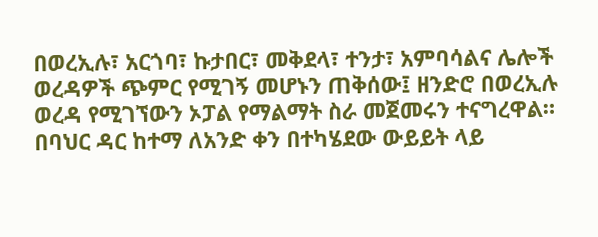በወረኢሉ፣ አርጎባ፣ ኩታበር፣ መቅደላ፣ ተንታ፣ አምባሳልና ሌሎች ወረዳዎች ጭምር የሚገኝ መሆኑን ጠቅሰው፤ ዘንድሮ በወረኢሉ ወረዳ የሚገኘውን ኦፓል የማልማት ስራ መጀመሩን ተናግረዋል።
በባህር ዳር ከተማ ለአንድ ቀን በተካሄደው ውይይት ላይ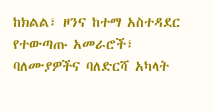ከክልል፣ ዞንና ከተማ አስተዳደር የተውጣጡ አመራሮች፣ ባለሙያዎችና ባለድርሻ አካላት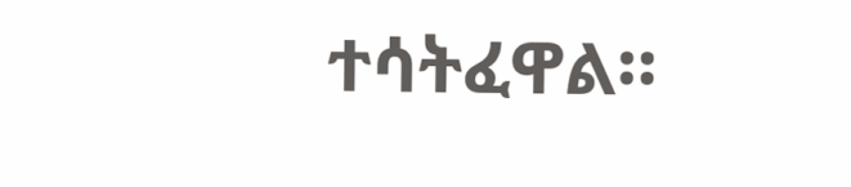ተሳትፈዋል።